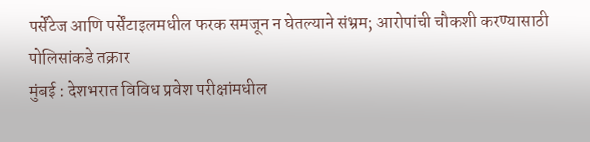पर्सेंटेज आणि पर्सेंटाइलमधील फरक समजून न घेतल्याने संभ्रम; आरोपांची चौकशी करण्यासाठी पोलिसांकडे तक्रार
मुंबई : देशभरात विविध प्रवेश परीक्षांमधील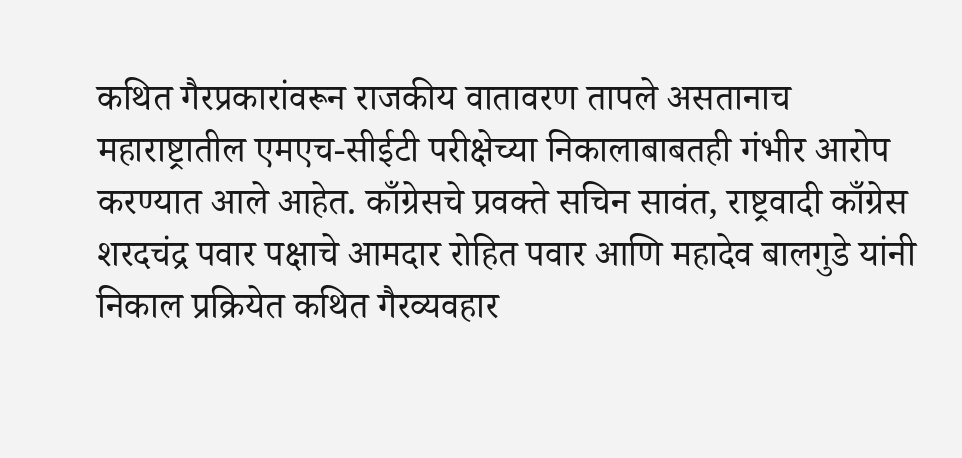कथित गैरप्रकारांवरून राजकीय वातावरण तापले असतानाच महाराष्ट्रातील एमएच-सीईटी परीक्षेच्या निकालाबाबतही गंभीर आरोप करण्यात आले आहेत. काँग्रेसचे प्रवक्ते सचिन सावंत, राष्ट्रवादी काँग्रेस शरदचंद्र पवार पक्षाचे आमदार रोहित पवार आणि महादेव बालगुडे यांनी निकाल प्रक्रियेत कथित गैरव्यवहार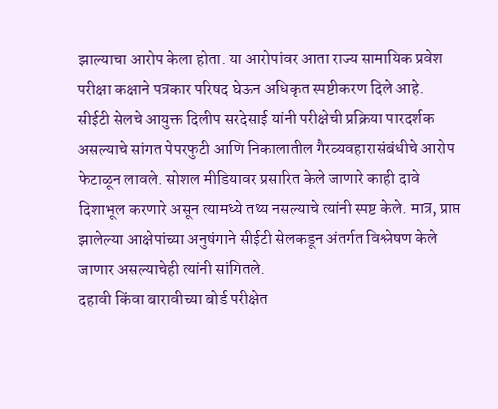झाल्याचा आरोप केला होता. या आरोपांवर आता राज्य सामायिक प्रवेश परीक्षा कक्षाने पत्रकार परिषद घेऊन अधिकृत स्पष्टीकरण दिले आहे.
सीईटी सेलचे आयुक्त दिलीप सरदेसाई यांनी परीक्षेची प्रक्रिया पारदर्शक असल्याचे सांगत पेपरफुटी आणि निकालातील गैरव्यवहारासंबंधीचे आरोप फेटाळून लावले. सोशल मीडियावर प्रसारित केले जाणारे काही दावे दिशाभूल करणारे असून त्यामध्ये तथ्य नसल्याचे त्यांनी स्पष्ट केले. मात्र, प्राप्त झालेल्या आक्षेपांच्या अनुषंगाने सीईटी सेलकडून अंतर्गत विश्लेषण केले जाणार असल्याचेही त्यांनी सांगितले.
दहावी किंवा बारावीच्या बोर्ड परीक्षेत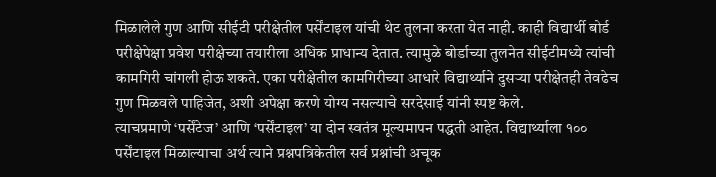मिळालेले गुण आणि सीईटी परीक्षेतील पर्सेंटाइल यांची थेट तुलना करता येत नाही. काही विद्यार्थी बोर्ड परीक्षेपेक्षा प्रवेश परीक्षेच्या तयारीला अधिक प्राधान्य देतात. त्यामुळे बोर्डाच्या तुलनेत सीईटीमध्ये त्यांची कामगिरी चांगली होऊ शकते. एका परीक्षेतील कामगिरीच्या आधारे विद्यार्थ्याने दुसऱ्या परीक्षेतही तेवढेच गुण मिळवले पाहिजेत, अशी अपेक्षा करणे योग्य नसल्याचे सरदेसाई यांनी स्पष्ट केले.
त्याचप्रमाणे ‘पर्सेंटेज’ आणि ‘पर्सेंटाइल’ या दोन स्वतंत्र मूल्यमापन पद्धती आहेत. विद्यार्थ्याला १०० पर्सेंटाइल मिळाल्याचा अर्थ त्याने प्रश्नपत्रिकेतील सर्व प्रश्नांची अचूक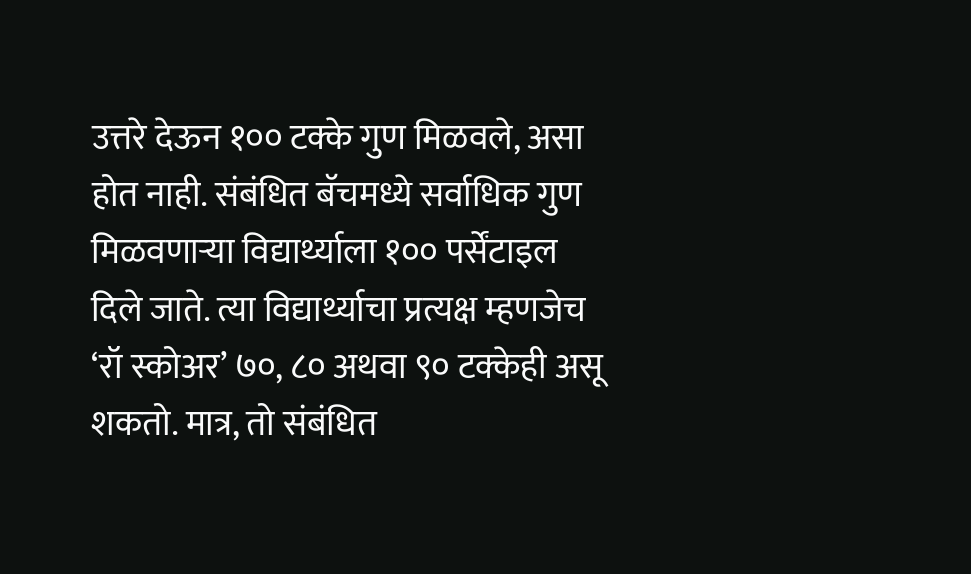उत्तरे देऊन १०० टक्के गुण मिळवले, असा होत नाही. संबंधित बॅचमध्ये सर्वाधिक गुण मिळवणाऱ्या विद्यार्थ्याला १०० पर्सेंटाइल दिले जाते. त्या विद्यार्थ्याचा प्रत्यक्ष म्हणजेच ‘रॉ स्कोअर’ ७०, ८० अथवा ९० टक्केही असू शकतो. मात्र, तो संबंधित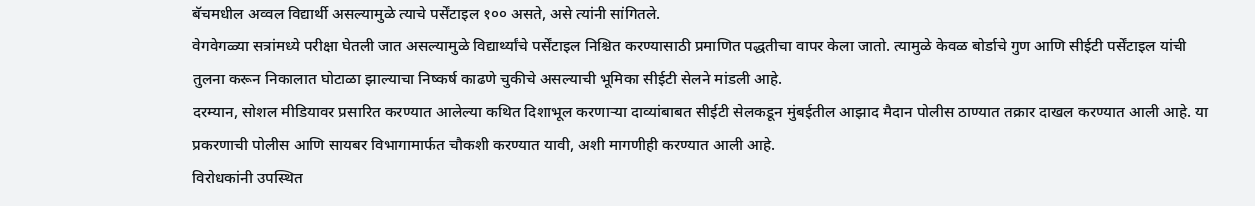बॅचमधील अव्वल विद्यार्थी असल्यामुळे त्याचे पर्सेंटाइल १०० असते, असे त्यांनी सांगितले.
वेगवेगळ्या सत्रांमध्ये परीक्षा घेतली जात असल्यामुळे विद्यार्थ्यांचे पर्सेंटाइल निश्चित करण्यासाठी प्रमाणित पद्धतीचा वापर केला जातो. त्यामुळे केवळ बोर्डाचे गुण आणि सीईटी पर्सेंटाइल यांची तुलना करून निकालात घोटाळा झाल्याचा निष्कर्ष काढणे चुकीचे असल्याची भूमिका सीईटी सेलने मांडली आहे.
दरम्यान, सोशल मीडियावर प्रसारित करण्यात आलेल्या कथित दिशाभूल करणाऱ्या दाव्यांबाबत सीईटी सेलकडून मुंबईतील आझाद मैदान पोलीस ठाण्यात तक्रार दाखल करण्यात आली आहे. या प्रकरणाची पोलीस आणि सायबर विभागामार्फत चौकशी करण्यात यावी, अशी मागणीही करण्यात आली आहे.
विरोधकांनी उपस्थित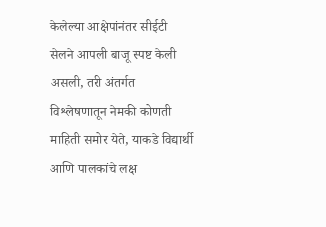केलेल्या आक्षेपांनंतर सीईटी सेलने आपली बाजू स्पष्ट केली असली, तरी अंतर्गत विश्लेषणातून नेमकी कोणती माहिती समोर येते, याकडे विद्यार्थी आणि पालकांचे लक्ष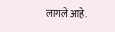लागले आहे.